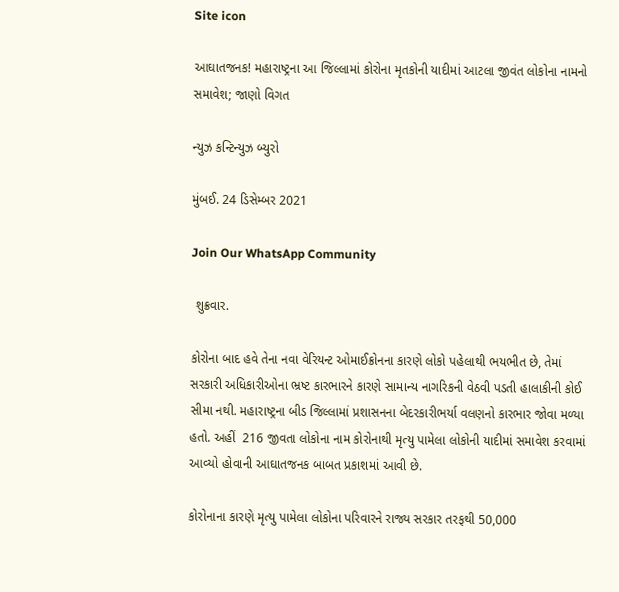Site icon

આઘાતજનક! મહારાષ્ટ્રના આ જિલ્લામાં કોરોના મૃતકોની યાદીમાં આટલા જીવંત લોકોના નામનો સમાવેશ; જાણો વિગત

ન્યુઝ કન્ટિન્યુઝ બ્યુરો

મુંબઈ. 24 ડિસેમ્બર 2021

Join Our WhatsApp Community

 શુક્રવાર.

કોરોના બાદ હવે તેના નવા વેરિયન્ટ ઓમાઈક્રોનના કારણે લોકો પહેલાથી ભયભીત છે, તેમાં સરકારી અધિકારીઓના ભ્રષ્ટ કારભારને કારણે સામાન્ય નાગરિકની વેઠવી પડતી હાલાકીની કોઈ સીમા નથી. મહારાષ્ટ્રના બીડ જિલ્લામાં પ્રશાસનના બેદરકારીભર્યા વલણનો કારભાર જોવા મળ્યા હતો. અહીં  216 જીવતા લોકોના નામ કોરોનાથી મૃત્યુ પામેલા લોકોની યાદીમાં સમાવેશ કરવામાં આવ્યો હોવાની આઘાતજનક બાબત પ્રકાશમાં આવી છે.

કોરોનાના કારણે મૃત્યુ પામેલા લોકોના પરિવારને રાજ્ય સરકાર તરફથી 50,000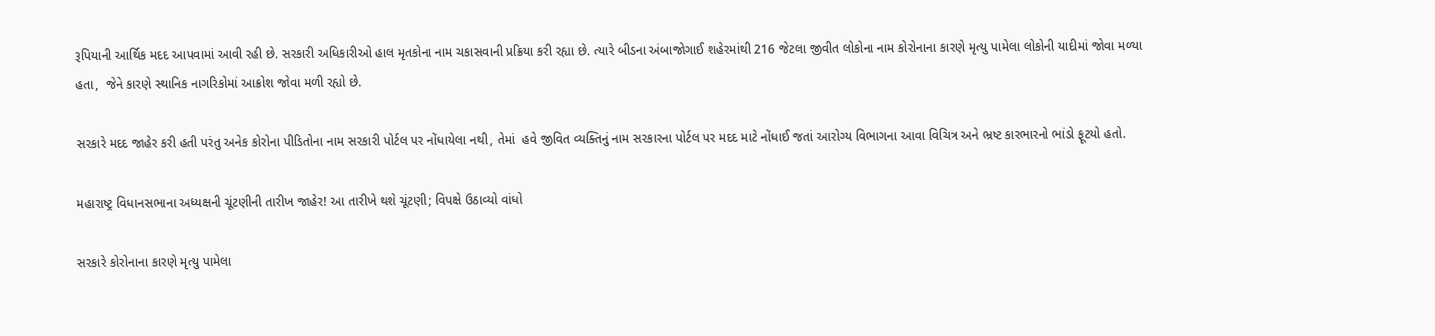રૂપિયાની આર્થિક મદદ આપવામાં આવી રહી છે. સરકારી અધિકારીઓ હાલ મૃતકોના નામ ચકાસવાની પ્રક્રિયા કરી રહ્યા છે. ત્યારે બીડના અંબાજોગાઈ શહેરમાંથી 216 જેટલા જીવીત લોકોના નામ કોરોનાના કારણે મૃત્યુ પામેલા લોકોની યાદીમાં જોવા મળ્યા હતા,  જેને કારણે સ્થાનિક નાગરિકોમાં આક્રોશ જોવા મળી રહ્યો છે.

સરકારે મદદ જાહેર કરી હતી પરંતુ અનેક કોરોના પીડિતોના નામ સરકારી પોર્ટલ પર નોંધાયેલા નથી, તેમાં  હવે જીવિત વ્યક્તિનું નામ સરકારના પોર્ટલ પર મદદ માટે નોંધાઈ જતાં આરોગ્ય વિભાગના આવા વિચિત્ર અને ભ્રષ્ટ કારભારનો ભાંડો ફૂટયો હતો.

મહારાષ્ટ્ર વિધાનસભાના અધ્યક્ષની ચૂંટણીની તારીખ જાહેર! આ તારીખે થશે ચૂંટણી; વિપક્ષે ઉઠાવ્યો વાંધો

સરકારે કોરોનાના કારણે મૃત્યુ પામેલા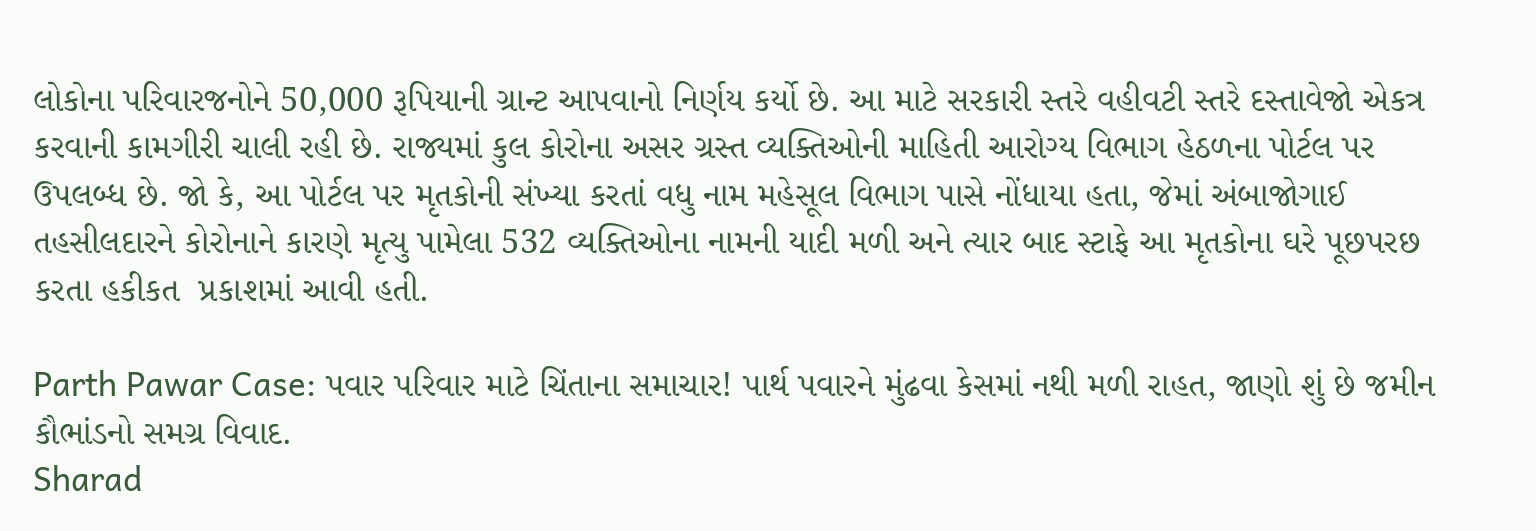લોકોના પરિવારજનોને 50,000 રૂપિયાની ગ્રાન્ટ આપવાનો નિર્ણય કર્યો છે. આ માટે સરકારી સ્તરે વહીવટી સ્તરે દસ્તાવેજો એકત્ર કરવાની કામગીરી ચાલી રહી છે. રાજ્યમાં કુલ કોરોના અસર ગ્રસ્ત વ્યક્તિઓની માહિતી આરોગ્ય વિભાગ હેઠળના પોર્ટલ પર ઉપલબ્ધ છે. જો કે, આ પોર્ટલ પર મૃતકોની સંખ્યા કરતાં વધુ નામ મહેસૂલ વિભાગ પાસે નોંધાયા હતા, જેમાં અંબાજોગાઈ તહસીલદારને કોરોનાને કારણે મૃત્યુ પામેલા 532 વ્યક્તિઓના નામની યાદી મળી અને ત્યાર બાદ સ્ટાફે આ મૃતકોના ઘરે પૂછપરછ કરતા હકીકત  પ્રકાશમાં આવી હતી.

Parth Pawar Case: પવાર પરિવાર માટે ચિંતાના સમાચાર! પાર્થ પવારને મુંઢવા કેસમાં નથી મળી રાહત, જાણો શું છે જમીન કૌભાંડનો સમગ્ર વિવાદ.
Sharad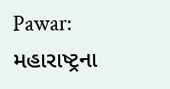Pawar: મહારાષ્ટ્રના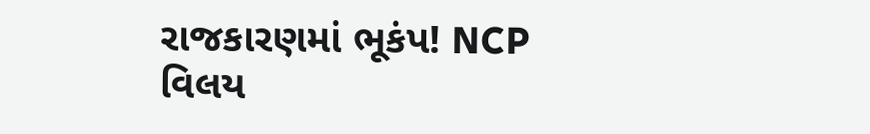રાજકારણમાં ભૂકંપ! NCP વિલય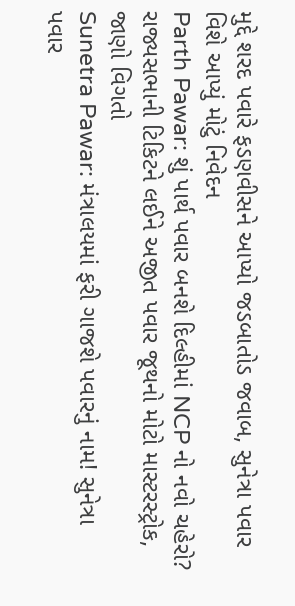મુદ્દે શરદ પવારે ફડણવીસને આપ્યો જડબાતોડ જવાબ, સુનેત્રા પવાર વિશે આપ્યું મોટું નિવેદન
Parth Pawar: શું પાર્થ પવાર બનશે દિલ્હીમાં NCP નો નવો ચહેરો? રાજ્યસભાની ટિકિટને લઈને અજીત પવાર જૂથનો મોટો માસ્ટરસ્ટ્રોક, જાણો વિગતો
Sunetra Pawar: મંત્રાલયમાં ફરી ગાજશે પવારનું નામ! સુનેત્રા પવાર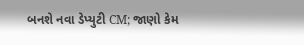બનશે નવા ડેપ્યુટી CM; જાણો કેમ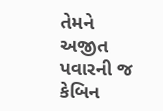તેમને અજીત પવારની જ કેબિન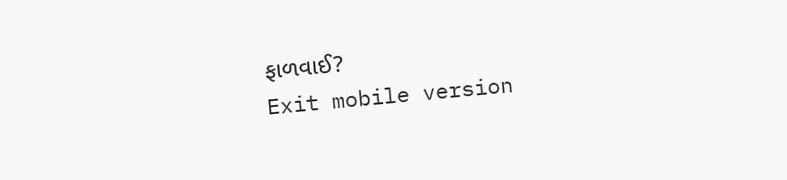ફાળવાઈ?
Exit mobile version